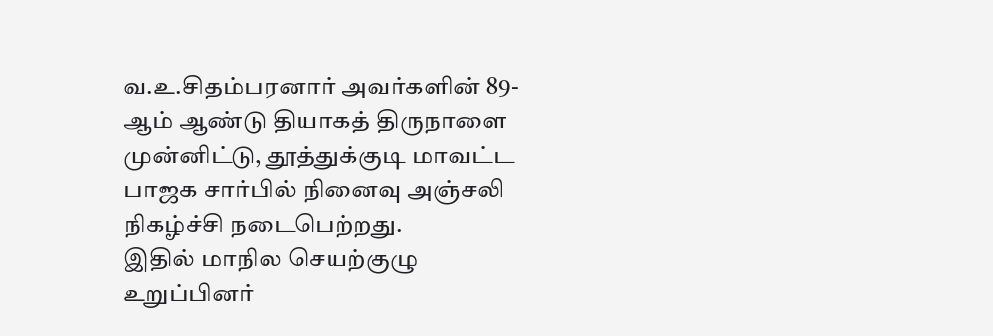வ.உ.சிதம்பரனார் அவர்களின் 89-ஆம் ஆண்டு தியாகத் திருநாளை முன்னிட்டு, தூத்துக்குடி மாவட்ட பாஜக சார்பில் நினைவு அஞ்சலி நிகழ்ச்சி நடைபெற்றது.
இதில் மாநில செயற்குழு உறுப்பினர்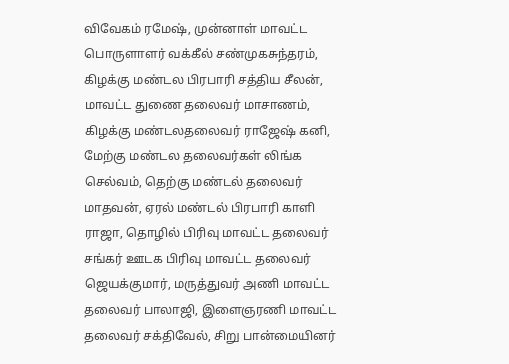விவேகம் ரமேஷ், முன்னாள் மாவட்ட பொருளாளர் வக்கீல் சண்முகசுந்தரம், கிழக்கு மண்டல பிரபாரி சத்திய சீலன், மாவட்ட துணை தலைவர் மாசாணம், கிழக்கு மண்டலதலைவர் ராஜேஷ் கனி, மேற்கு மண்டல தலைவர்கள் லிங்க செல்வம், தெற்கு மண்டல் தலைவர் மாதவன், ஏரல் மண்டல் பிரபாரி காளி ராஜா, தொழில் பிரிவு மாவட்ட தலைவர் சங்கர் ஊடக பிரிவு மாவட்ட தலைவர் ஜெயக்குமார், மருத்துவர் அணி மாவட்ட தலைவர் பாலாஜி, இளைஞரணி மாவட்ட தலைவர் சக்திவேல், சிறு பான்மையினர்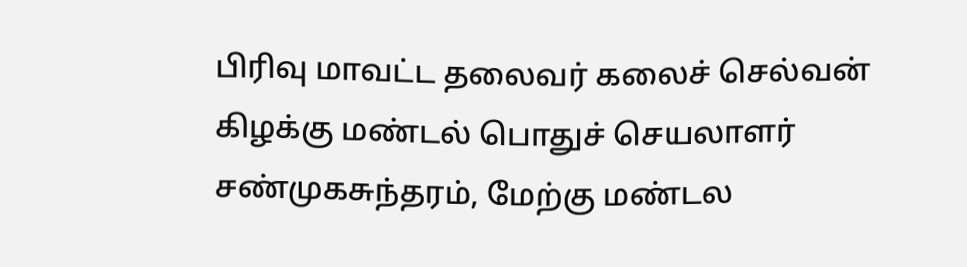பிரிவு மாவட்ட தலைவர் கலைச் செல்வன் கிழக்கு மண்டல் பொதுச் செயலாளர் சண்முகசுந்தரம், மேற்கு மண்டல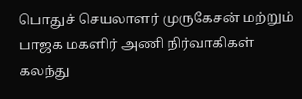பொதுச் செயலாளர் முருகேசன் மற்றும் பாஜக மகளிர் அணி நிர்வாகிகள் கலந்து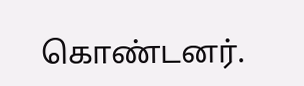கொண்டனர்.